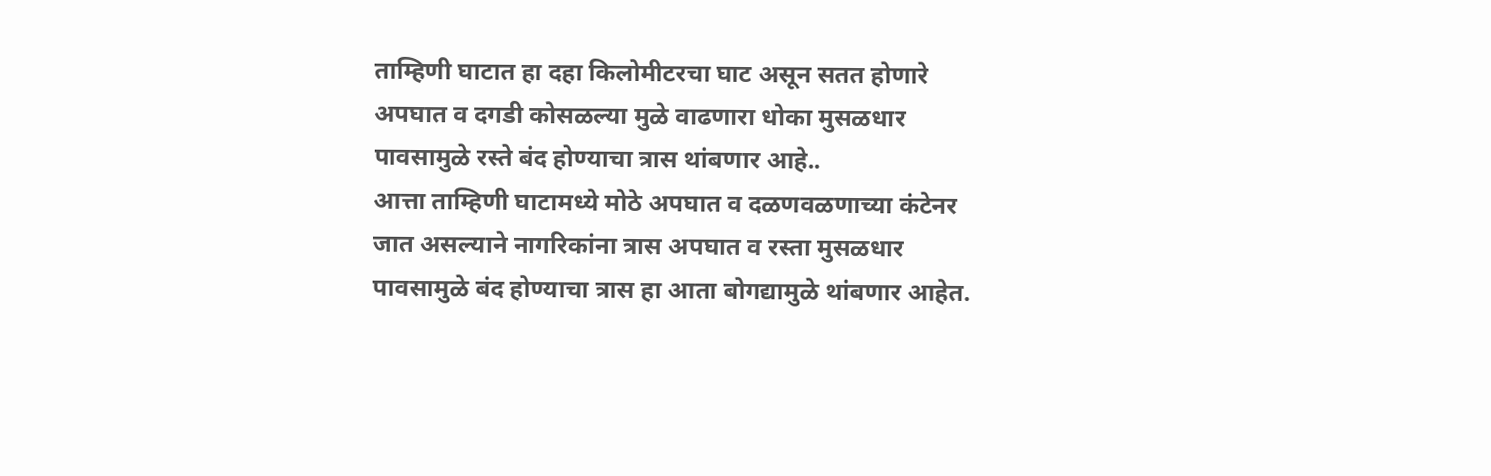ताम्हिणी घाटात हा दहा किलोमीटरचा घाट असून सतत होणारे अपघात व दगडी कोसळल्या मुळे वाढणारा धोका मुसळधार पावसामुळे रस्ते बंद होण्याचा त्रास थांबणार आहे..
आत्ता ताम्हिणी घाटामध्ये मोठे अपघात व दळणवळणाच्या कंटेनर जात असल्याने नागरिकांना त्रास अपघात व रस्ता मुसळधार पावसामुळे बंद होण्याचा त्रास हा आता बोगद्यामुळे थांबणार आहेत.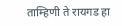ताम्हिणी ते रायगड हा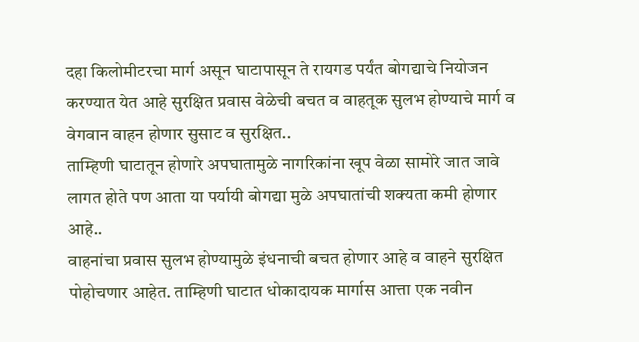दहा किलोमीटरचा मार्ग असून घाटापासून ते रायगड पर्यंत बोगद्याचे नियोजन करण्यात येत आहे सुरक्षित प्रवास वेळेची बचत व वाहतूक सुलभ होण्याचे मार्ग व वेगवान वाहन होणार सुसाट व सुरक्षित..
ताम्हिणी घाटातून होणारे अपघातामुळे नागरिकांना खूप वेळा सामोरे जात जावे लागत होते पण आता या पर्यायी बोगद्या मुळे अपघातांची शक्यता कमी होणार आहे..
वाहनांचा प्रवास सुलभ होण्यामुळे इंधनाची बचत होणार आहे व वाहने सुरक्षित पोहोचणार आहेत. ताम्हिणी घाटात धोकादायक मार्गास आत्ता एक नवीन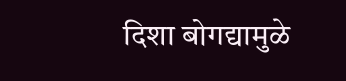दिशा बोगद्यामुळे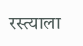रस्त्याला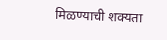मिळण्याची शक्यता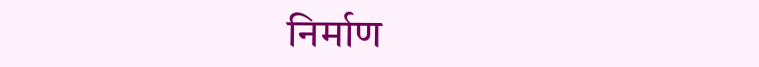निर्माण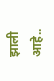झाली आहे..